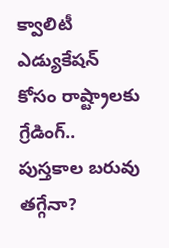క్వాలిటీ ఎడ్యుకేషన్ కోసం రాష్ట్రాలకు గ్రేడింగ్.. పుస్తకాల బరువు తగ్గేనా?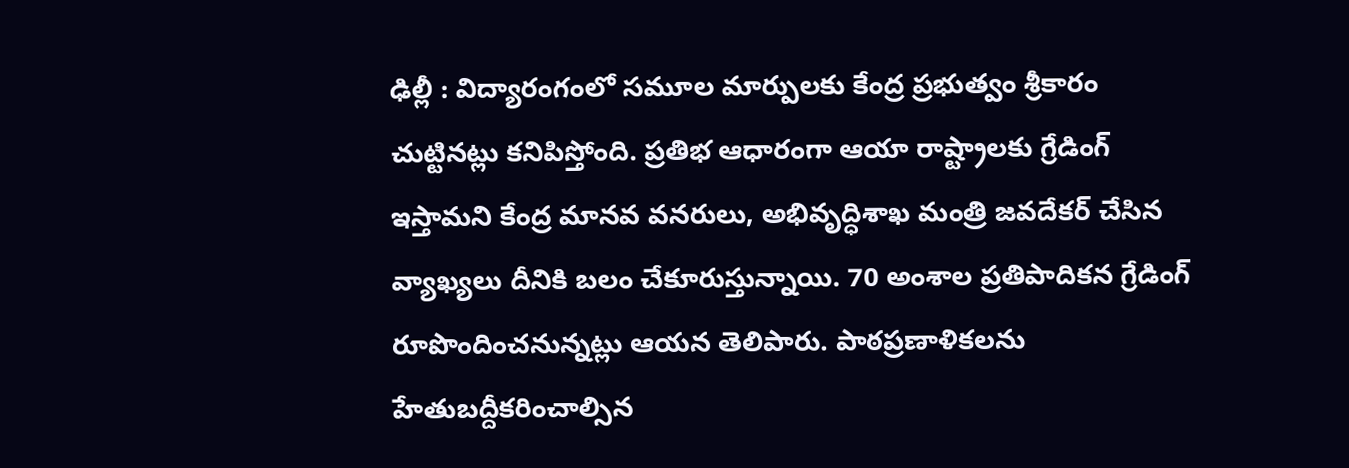ఢిల్లీ : విద్యారంగంలో సమూల మార్పులకు కేంద్ర ప్రభుత్వం శ్రీకారం చుట్టినట్లు కనిపిస్తోంది. ప్రతిభ ఆధారంగా ఆయా రాష్ట్రాలకు గ్రేడింగ్ ఇస్తామని కేంద్ర మానవ వనరులు, అభివృద్ధిశాఖ మంత్రి జవదేకర్ చేసిన వ్యాఖ్యలు దీనికి బలం చేకూరుస్తున్నాయి. 70 అంశాల ప్రతిపాదికన గ్రేడింగ్ రూపొందించనున్నట్లు ఆయన తెలిపారు. పాఠప్రణాళికలను హేతుబద్దీకరించాల్సిన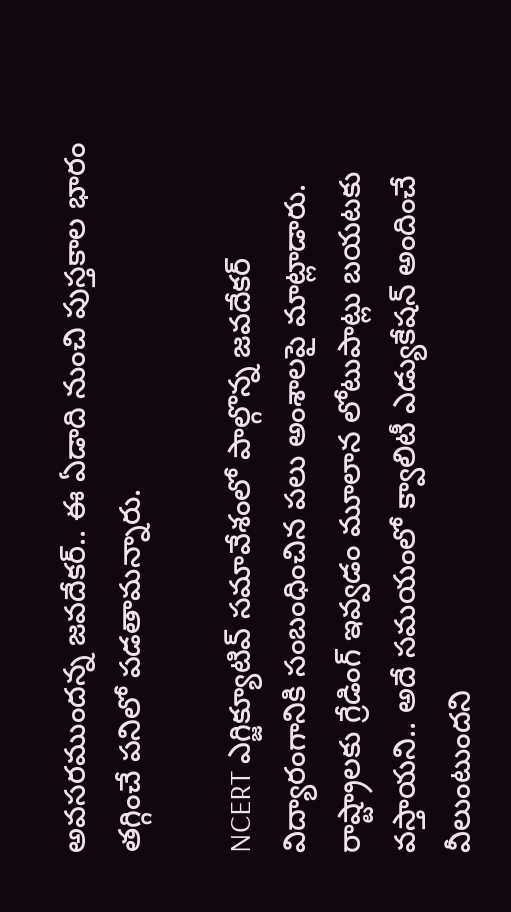అవసరముందన్న జవదేకర్.. ఈ ఏడాది నుంచి పుస్తకాల భారం తగ్గించే పనిలో పడతామన్నారు.

NCERT ఎగ్జిక్యూటివ్ సమావేశంలో పాల్గొన్న జవదేకర్ విద్యారంగానికి సంబంధించిన పలు అంశాలపై మాట్లాడారు. రాష్ట్రాలకు గ్రేడింగ్ ఇవ్వడం మూలాన లోటుపాట్లు బయటకు వస్తాయని.. అదే సమయంలో క్వాలిటీ ఎడ్యుకేషన్ అందించే వీలుంటుందని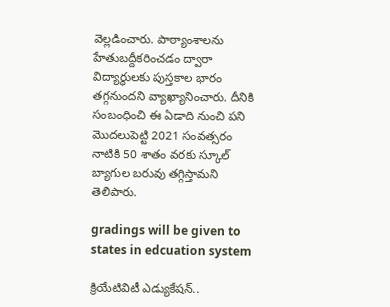వెల్లడించారు. పాఠ్యాంశాలను హేతుబద్దీకరించడం ద్వారా విద్యార్థులకు పుస్తకాల భారం తగ్గనుందని వ్యాఖ్యానించారు. దీనికి సంబంధించి ఈ ఏడాది నుంచి పని మొదలుపెట్టి 2021 సంవత్సరం నాటికి 50 శాతం వరకు స్కూల్ బ్యాగుల బరువు తగ్గిస్తామని తెలిపారు.

gradings will be given to states in edcuation system

క్రియేటివిటీ ఎడ్యుకేషన్..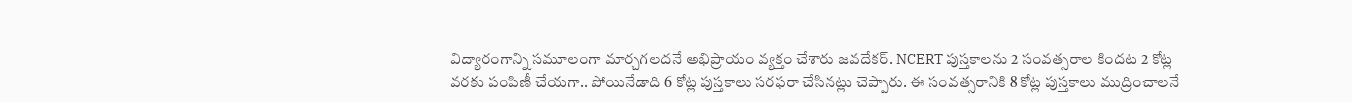విద్యారంగాన్ని సమూలంగా మార్చగలదనే అభిప్రాయం వ్యక్తం చేశారు జవదేకర్. NCERT పుస్తకాలను 2 సంవత్సరాల కిందట 2 కోట్ల వరకు పంపిణీ చేయగా.. పోయినేడాది 6 కోట్ల పుస్తకాలు సరఫరా చేసినట్లు చెప్పారు. ఈ సంవత్సరానికి 8 కోట్ల పుస్తకాలు ముద్రించాలనే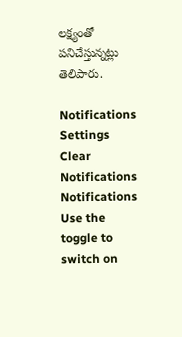లక్ష్యంతో పనిచేస్తున్నట్లు తెలిపారు.

Notifications
Settings
Clear Notifications
Notifications
Use the toggle to switch on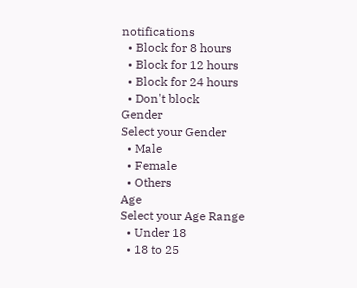notifications
  • Block for 8 hours
  • Block for 12 hours
  • Block for 24 hours
  • Don't block
Gender
Select your Gender
  • Male
  • Female
  • Others
Age
Select your Age Range
  • Under 18
  • 18 to 25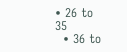• 26 to 35
  • 36 to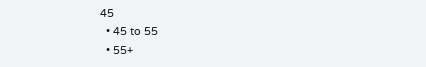45
  • 45 to 55
  • 55+